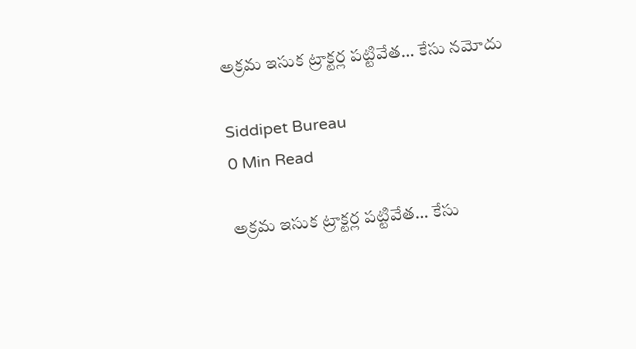అక్రమ ఇసుక ట్రాక్టర్ల పట్టివేత… కేసు నమోదు

Siddipet Bureau
0 Min Read

అక్రమ ఇసుక ట్రాక్టర్ల పట్టివేత… కేసు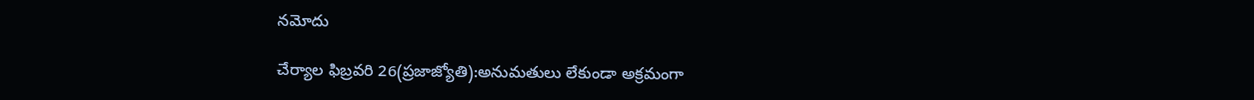నమోదు

చేర్యాల ఫిబ్రవరి 26(ప్రజాజ్యోతి):అనుమతులు లేకుండా అక్రమంగా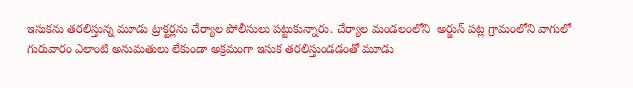ఇసుకను తరలిస్తున్న మూడు ట్రాక్టర్లను చేర్యాల పోలీసులు పట్టుకున్నారు. చేర్యాల మండలంలోని  అర్జున్ పట్ల గ్రామంలోని వాగులో గురువారం ఎలాంటి అనుమతులు లేకుండా అక్రమంగా ఇసుక తరలిస్తుండడంతో మూడు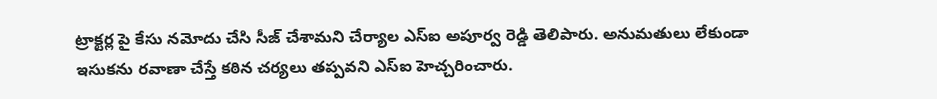ట్రాక్టర్ల పై కేసు నమోదు చేసి సీజ్ చేశామని చేర్యాల ఎస్ఐ అపూర్వ రెడ్డి తెలిపారు. అనుమతులు లేకుండా ఇసుకను రవాణా చేస్తే కఠిన చర్యలు తప్పవని ఎస్ఐ హెచ్చరించారు.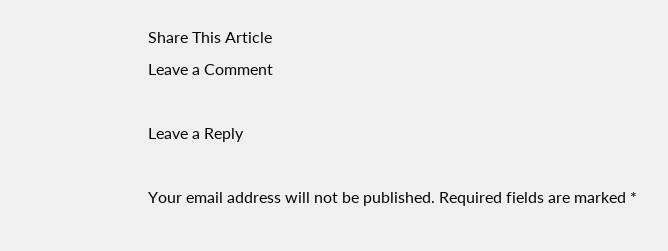Share This Article
Leave a Comment

Leave a Reply

Your email address will not be published. Required fields are marked *